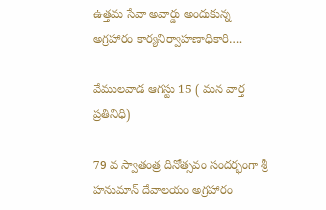ఉత్తమ సేవా అవార్డు అందుకున్న అగ్రహారం కార్యనిర్వాహణాధికారి….

వేములవాడ ఆగస్టు 15 ( మన వార్త ప్రతినిధి)

79 వ స్వాతంత్ర దినోత్సవం సందర్భంగా శ్రీ హనుమాన్ దేవాలయం అగ్రహారం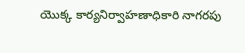యొక్క కార్యనిర్వాహణాధికారి నాగరపు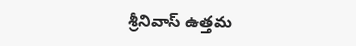శ్రీనివాస్ ఉత్తమ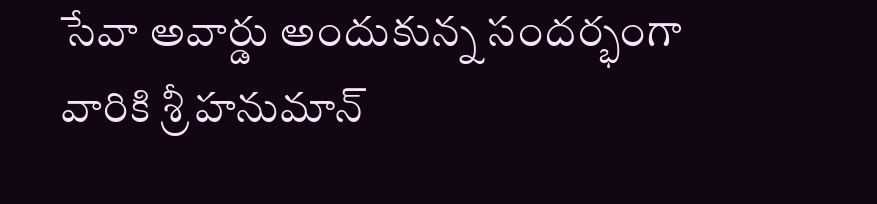సేవా అవార్డు అందుకున్న సందర్భంగా వారికి శ్రీ హనుమాన్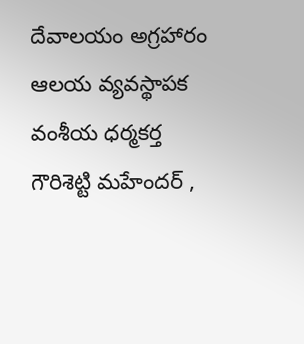దేవాలయం అగ్రహారం ఆలయ వ్యవస్థాపక వంశీయ ధర్మకర్త గౌరిశెట్టి మహేందర్ ,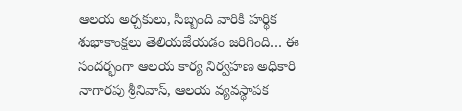ఆలయ అర్చకులు, సిబ్బంది వారికి హర్థిక శుభాకాంక్షలు తెలియజేయడం జరిగింది… ఈ సందర్భంగా ఆలయ కార్య నిర్వహణ అధికారి నాగారపు శ్రీనివాస్, ఆలయ వ్యవస్థాపక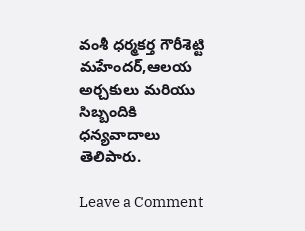వంశీ ధర్మకర్త గౌరీశెట్టి మహేందర్,ఆలయ అర్చకులు మరియు సిబ్బందికి ధన్యవాదాలు తెలిపారు.

Leave a Comment